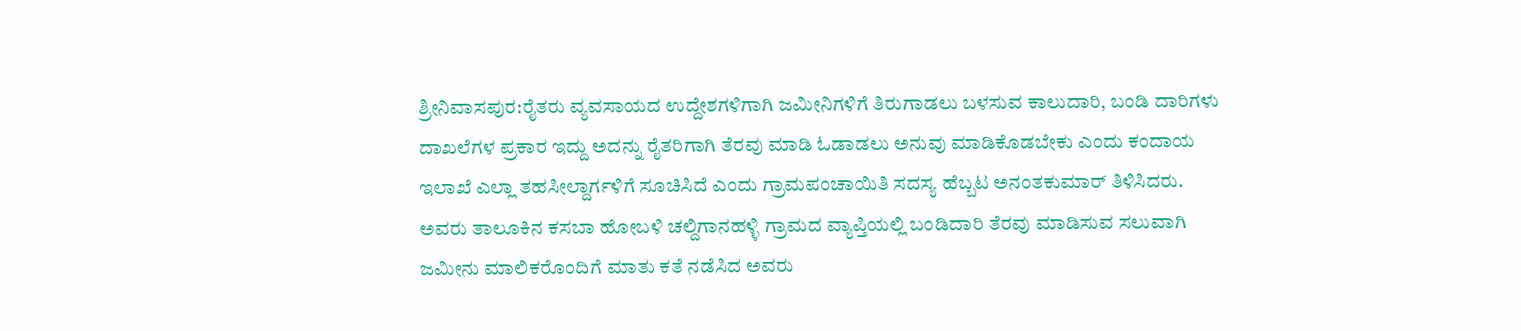ಶ್ರೀನಿವಾಸಪುರ:ರೈತರು ವ್ಯವಸಾಯದ ಉದ್ದೇಶಗಳಿಗಾಗಿ ಜಮೀನಿಗಳಿಗೆ ತಿರುಗಾಡಲು ಬಳಸುವ ಕಾಲುದಾರಿ, ಬಂಡಿ ದಾರಿಗಳು ದಾಖಲೆಗಳ ಪ್ರಕಾರ ಇದ್ದು ಅದನ್ನು ರೈತರಿಗಾಗಿ ತೆರವು ಮಾಡಿ ಓಡಾಡಲು ಅನುವು ಮಾಡಿಕೊಡಬೇಕು ಎಂದು ಕಂದಾಯ ಇಲಾಖೆ ಎಲ್ಲಾ ತಹಸೀಲ್ದಾರ್ಗಳಿಗೆ ಸೂಚಿಸಿದೆ ಎಂದು ಗ್ರಾಮಪಂಚಾಯಿತಿ ಸದಸ್ಯ ಹೆಬ್ಬಟ ಅನಂತಕುಮಾರ್ ತಿಳಿಸಿದರು.
ಅವರು ತಾಲೂಕಿನ ಕಸಬಾ ಹೋಬಳಿ ಚಲ್ದಿಗಾನಹಳ್ಳಿ ಗ್ರಾಮದ ವ್ಯಾಪ್ತಿಯಲ್ಲಿ ಬಂಡಿದಾರಿ ತೆರವು ಮಾಡಿಸುವ ಸಲುವಾಗಿ ಜಮೀನು ಮಾಲಿಕರೊಂದಿಗೆ ಮಾತು ಕತೆ ನಡೆಸಿದ ಅವರು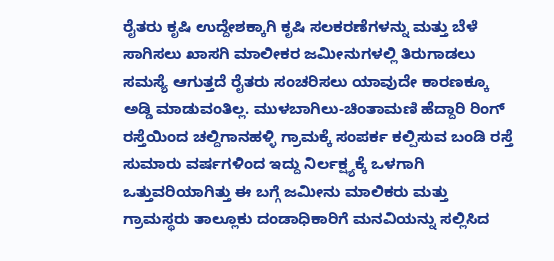ರೈತರು ಕೃಷಿ ಉದ್ದೇಶಕ್ಕಾಗಿ ಕೃಷಿ ಸಲಕರಣೆಗಳನ್ನು ಮತ್ತು ಬೆಳೆ ಸಾಗಿಸಲು ಖಾಸಗಿ ಮಾಲೀಕರ ಜಮೀನುಗಳಲ್ಲಿ ತಿರುಗಾಡಲು ಸಮಸ್ಯೆ ಆಗುತ್ತದೆ ರೈತರು ಸಂಚರಿಸಲು ಯಾವುದೇ ಕಾರಣಕ್ಕೂ ಅಡ್ಡಿ ಮಾಡುವಂತಿಲ್ಲ. ಮುಳಬಾಗಿಲು-ಚಿಂತಾಮಣಿ ಹೆದ್ದಾರಿ ರಿಂಗ್ ರಸ್ತೆಯಿಂದ ಚಲ್ದಿಗಾನಹಳ್ಳಿ ಗ್ರಾಮಕ್ಕೆ ಸಂಪರ್ಕ ಕಲ್ಪಿಸುವ ಬಂಡಿ ರಸ್ತೆ ಸುಮಾರು ವರ್ಷಗಳಿಂದ ಇದ್ದು ನಿರ್ಲಕ್ಷ್ಯಕ್ಕೆ ಒಳಗಾಗಿ ಒತ್ತುವರಿಯಾಗಿತ್ತು ಈ ಬಗ್ಗೆ ಜಮೀನು ಮಾಲಿಕರು ಮತ್ತು ಗ್ರಾಮಸ್ಥರು ತಾಲ್ಲೂಕು ದಂಡಾಧಿಕಾರಿಗೆ ಮನವಿಯನ್ನು ಸಲ್ಲಿಸಿದ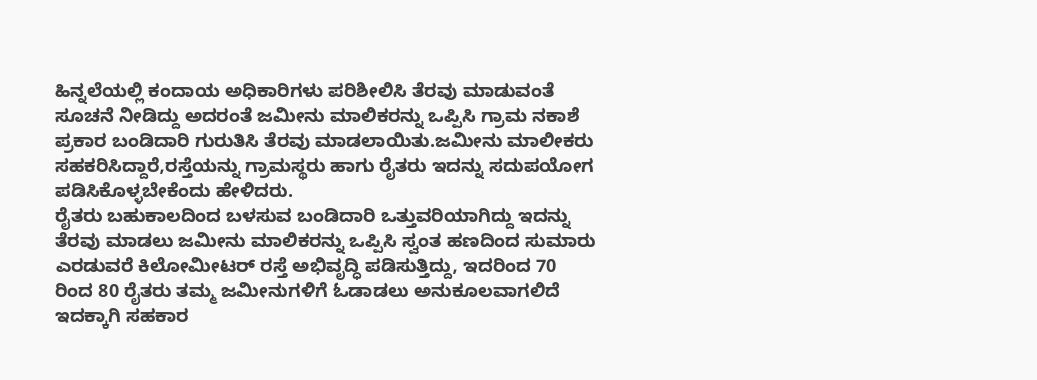ಹಿನ್ನಲೆಯಲ್ಲಿ ಕಂದಾಯ ಅಧಿಕಾರಿಗಳು ಪರಿಶೀಲಿಸಿ ತೆರವು ಮಾಡುವಂತೆ ಸೂಚನೆ ನೀಡಿದ್ದು ಅದರಂತೆ ಜಮೀನು ಮಾಲಿಕರನ್ನು ಒಪ್ಪಿಸಿ ಗ್ರಾಮ ನಕಾಶೆ ಪ್ರಕಾರ ಬಂಡಿದಾರಿ ಗುರುತಿಸಿ ತೆರವು ಮಾಡಲಾಯಿತು.ಜಮೀನು ಮಾಲೀಕರು ಸಹಕರಿಸಿದ್ದಾರೆ,ರಸ್ತೆಯನ್ನು ಗ್ರಾಮಸ್ಥರು ಹಾಗು ರೈತರು ಇದನ್ನು ಸದುಪಯೋಗ ಪಡಿಸಿಕೊಳ್ಳಬೇಕೆಂದು ಹೇಳಿದರು.
ರೈತರು ಬಹುಕಾಲದಿಂದ ಬಳಸುವ ಬಂಡಿದಾರಿ ಒತ್ತುವರಿಯಾಗಿದ್ದು ಇದನ್ನು ತೆರವು ಮಾಡಲು ಜಮೀನು ಮಾಲಿಕರನ್ನು ಒಪ್ಪಿಸಿ ಸ್ವಂತ ಹಣದಿಂದ ಸುಮಾರು ಎರಡುವರೆ ಕಿಲೋಮೀಟರ್ ರಸ್ತೆ ಅಭಿವೃದ್ಧಿ ಪಡಿಸುತ್ತಿದ್ದು, ಇದರಿಂದ 70 ರಿಂದ 80 ರೈತರು ತಮ್ಮ ಜಮೀನುಗಳಿಗೆ ಓಡಾಡಲು ಅನುಕೂಲವಾಗಲಿದೆ ಇದಕ್ಕಾಗಿ ಸಹಕಾರ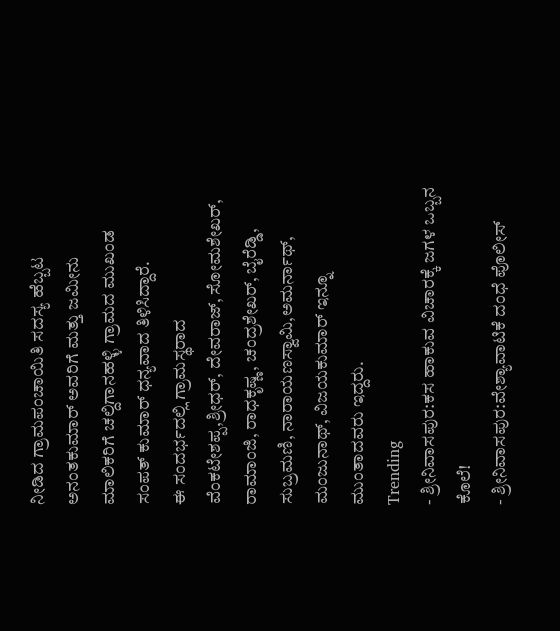ನೀಡಿದ ಗ್ರಾಮಪಂಚಾಯಿತಿ ಸದಸ್ಯ ಹೆಬ್ಬಟ ಅನಂತಕುಮಾರ್ ಅವರಿಗೆ ಮತ್ತು ಜಮೀನು ಮಾಲಿಕರಿಗೆ ಚಲ್ದಿಗಾನಹಳ್ಳಿ ಗ್ರಾಮದ ಮುಖಂಡ ಸಂಪತ್ ಕುಮಾರ್ ಧನ್ಯವಾದ ತಿಳಿಸಿದ್ದಾರೆ.
ಈ ಸಂದರ್ಭದಲ್ಲಿ ಗ್ರಾಮಸ್ಥರಾದ ವೆಂಕಟೇಶಪ್ಪ,ಶ್ರೀಧರ್, ದೇವರಾಜ್, ಸೋಮಶೇಖರ್, ರಾಮಾಂಜಿ, ರಾಧಕೃಷ್ಣ, ಚಂದ್ರಶೇಖರ್, ಬೈರೆಡ್ಡಿ, ಸುಬ್ರಮಣಿ, ನಾರಾಯಣಸ್ವಾಮಿ,ಅಮರ್ನಾಥ್, ಮಂಜುನಾಥ್, ವಿಜಯಕುಮಾರ್ ಇನ್ನೂ ಮುಂತಾದವರು ಇದ್ದರು.
Trending
- ಶ್ರೀನಿವಾಸಪುರ:ಕಸ ಹಾಕುವ ವಿಚಾರಕ್ಕೆ ಜಗಳ ಒಬ್ಬನ ಕೊಲೆ!
- ಶ್ರೀನಿವಾಸಪುರ:ವೇಶ್ಯಾವಾಟಿಕೆ ದಂಧೆ ಪೊಲೀಸ್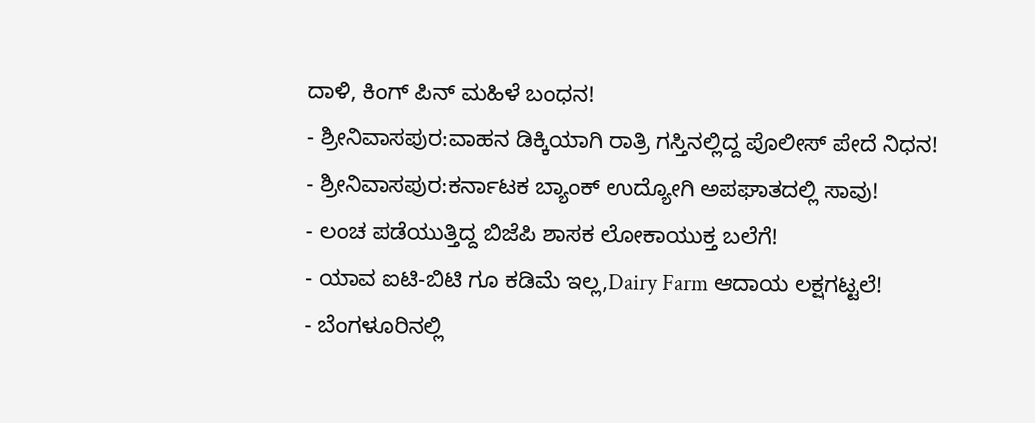ದಾಳಿ, ಕಿಂಗ್ ಪಿನ್ ಮಹಿಳೆ ಬಂಧನ!
- ಶ್ರೀನಿವಾಸಪುರ:ವಾಹನ ಡಿಕ್ಕಿಯಾಗಿ ರಾತ್ರಿ ಗಸ್ತಿನಲ್ಲಿದ್ದ ಪೊಲೀಸ್ ಪೇದೆ ನಿಧನ!
- ಶ್ರೀನಿವಾಸಪುರ:ಕರ್ನಾಟಕ ಬ್ಯಾಂಕ್ ಉದ್ಯೋಗಿ ಅಪಘಾತದಲ್ಲಿ ಸಾವು!
- ಲಂಚ ಪಡೆಯುತ್ತಿದ್ದ ಬಿಜೆಪಿ ಶಾಸಕ ಲೋಕಾಯುಕ್ತ ಬಲೆಗೆ!
- ಯಾವ ಐಟಿ-ಬಿಟಿ ಗೂ ಕಡಿಮೆ ಇಲ್ಲ,Dairy Farm ಆದಾಯ ಲಕ್ಷಗಟ್ಟಲೆ!
- ಬೆಂಗಳೂರಿನಲ್ಲಿ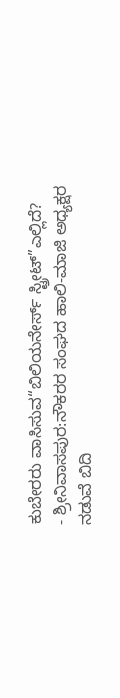ಕುಬೇರರು ವಾಸಿಸುವ“ಬಿಲಿಯನೇರ್ಸ್ ಸ್ಟ್ರೀಟ್”ಎಲ್ಲಿದೆ?
- ಶ್ರೀನಿವಾಸಪುರ:ನೌಕರರ ಸಂಘದ ಹಾಲಿ-ಮಾಜಿ ಅಧ್ಯಕ್ಷರ ನಡುವೆ ಬಿದಿ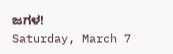ಜಗಳ!
Saturday, March 7